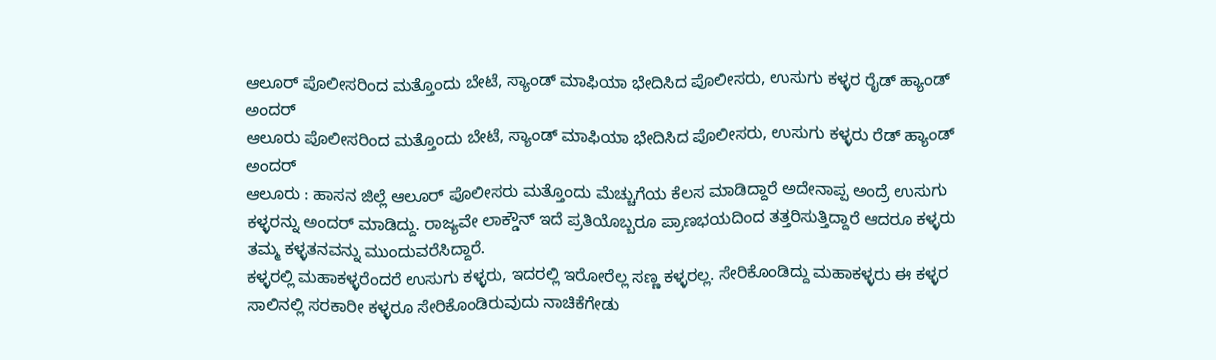ಆಲೂರ್ ಪೊಲೀಸರಿಂದ ಮತ್ತೊಂದು ಬೇಟೆ, ಸ್ಯಾಂಡ್ ಮಾಫಿಯಾ ಭೇದಿಸಿದ ಪೊಲೀಸರು, ಉಸುಗು ಕಳ್ಳರ ರೈಡ್ ಹ್ಯಾಂಡ್ ಅಂದರ್
ಆಲೂರು ಪೊಲೀಸರಿಂದ ಮತ್ತೊಂದು ಬೇಟೆ, ಸ್ಯಾಂಡ್ ಮಾಫಿಯಾ ಭೇದಿಸಿದ ಪೊಲೀಸರು, ಉಸುಗು ಕಳ್ಳರು ರೆಡ್ ಹ್ಯಾಂಡ್ ಅಂದರ್
ಆಲೂರು : ಹಾಸನ ಜಿಲ್ಲೆ ಆಲೂರ್ ಪೊಲೀಸರು ಮತ್ತೊಂದು ಮೆಚ್ಚುಗೆಯ ಕೆಲಸ ಮಾಡಿದ್ದಾರೆ ಅದೇನಾಪ್ಪ ಅಂದ್ರೆ ಉಸುಗು ಕಳ್ಳರನ್ನು ಅಂದರ್ ಮಾಡಿದ್ದು. ರಾಜ್ಯವೇ ಲಾಕ್ಡೌನ್ ಇದೆ ಪ್ರತಿಯೊಬ್ಬರೂ ಪ್ರಾಣಭಯದಿಂದ ತತ್ತರಿಸುತ್ತಿದ್ದಾರೆ ಆದರೂ ಕಳ್ಳರು ತಮ್ಮ ಕಳ್ಳತನವನ್ನು ಮುಂದುವರೆಸಿದ್ದಾರೆ.
ಕಳ್ಳರಲ್ಲಿ ಮಹಾಕಳ್ಳರೆಂದರೆ ಉಸುಗು ಕಳ್ಳರು, ಇದರಲ್ಲಿ ಇರೋರೆಲ್ಲ ಸಣ್ಣ ಕಳ್ಳರಲ್ಲ. ಸೇರಿಕೊಂಡಿದ್ದು ಮಹಾಕಳ್ಳರು ಈ ಕಳ್ಳರ ಸಾಲಿನಲ್ಲಿ ಸರಕಾರೀ ಕಳ್ಳರೂ ಸೇರಿಕೊಂಡಿರುವುದು ನಾಚಿಕೆಗೇಡು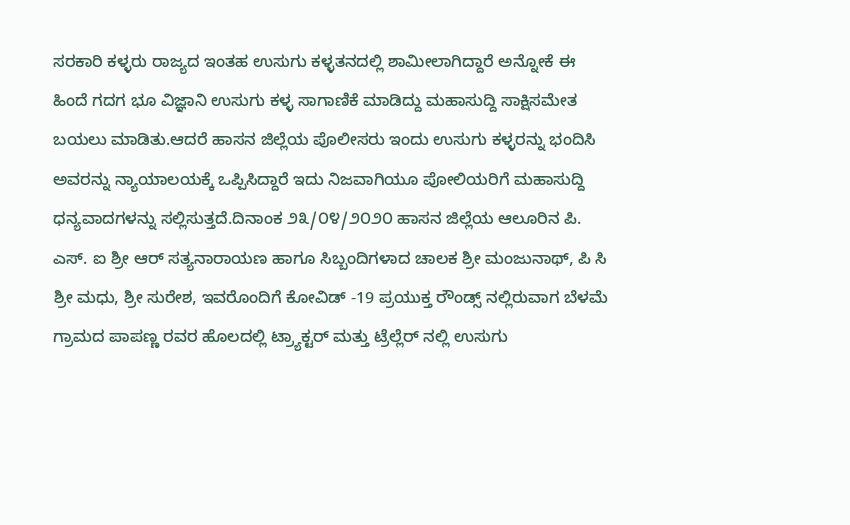ಸರಕಾರಿ ಕಳ್ಳರು ರಾಜ್ಯದ ಇಂತಹ ಉಸುಗು ಕಳ್ಳತನದಲ್ಲಿ ಶಾಮೀಲಾಗಿದ್ದಾರೆ ಅನ್ನೋಕೆ ಈ ಹಿಂದೆ ಗದಗ ಭೂ ವಿಜ್ಞಾನಿ ಉಸುಗು ಕಳ್ಳ ಸಾಗಾಣಿಕೆ ಮಾಡಿದ್ದು ಮಹಾಸುದ್ದಿ ಸಾಕ್ಷಿಸಮೇತ ಬಯಲು ಮಾಡಿತು.ಆದರೆ ಹಾಸನ ಜಿಲ್ಲೆಯ ಪೊಲೀಸರು ಇಂದು ಉಸುಗು ಕಳ್ಳರನ್ನು ಭಂದಿಸಿ ಅವರನ್ನು ನ್ಯಾಯಾಲಯಕ್ಕೆ ಒಪ್ಪಿಸಿದ್ದಾರೆ ಇದು ನಿಜವಾಗಿಯೂ ಪೋಲಿಯರಿಗೆ ಮಹಾಸುದ್ದಿ ಧನ್ಯವಾದಗಳನ್ನು ಸಲ್ಲಿಸುತ್ತದೆ.ದಿನಾಂಕ ೨೩/೦೪/೨೦೨೦ ಹಾಸನ ಜಿಲ್ಲೆಯ ಆಲೂರಿನ ಪಿ. ಎಸ್. ಐ ಶ್ರೀ ಆರ್ ಸತ್ಯನಾರಾಯಣ ಹಾಗೂ ಸಿಬ್ಬಂದಿಗಳಾದ ಚಾಲಕ ಶ್ರೀ ಮಂಜುನಾಥ್, ಪಿ ಸಿ ಶ್ರೀ ಮಧು, ಶ್ರೀ ಸುರೇಶ, ಇವರೊಂದಿಗೆ ಕೋವಿಡ್ -19 ಪ್ರಯುಕ್ತ ರೌಂಡ್ಸ್ ನಲ್ಲಿರುವಾಗ ಬೆಳಮೆ ಗ್ರಾಮದ ಪಾಪಣ್ಣ ರವರ ಹೊಲದಲ್ಲಿ ಟ್ರ್ಯಾಕ್ಟರ್ ಮತ್ತು ಟ್ರೆಲ್ಲೆರ್ ನಲ್ಲಿ ಉಸುಗು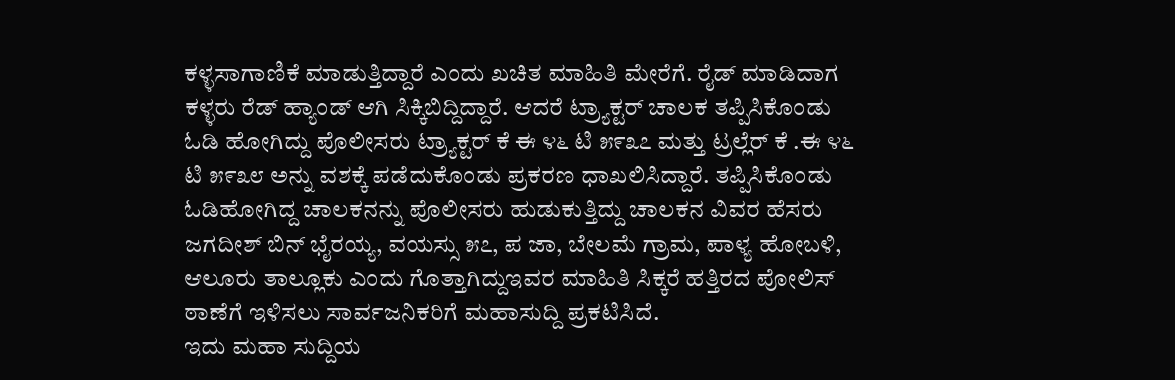ಕಳ್ಳಸಾಗಾಣಿಕೆ ಮಾಡುತ್ತಿದ್ದಾರೆ ಎಂದು ಖಚಿತ ಮಾಹಿತಿ ಮೇರೆಗೆ. ರೈಡ್ ಮಾಡಿದಾಗ ಕಳ್ಳರು ರೆಡ್ ಹ್ಯಾಂಡ್ ಆಗಿ ಸಿಕ್ಕಿಬಿದ್ದಿದ್ದಾರೆ. ಆದರೆ ಟ್ರ್ಯಾಕ್ಟರ್ ಚಾಲಕ ತಪ್ಪಿಸಿಕೊಂಡು ಓಡಿ ಹೋಗಿದ್ದು ಪೊಲೀಸರು ಟ್ರ್ಯಾಕ್ಟರ್ ಕೆ ಈ ೪೬ ಟಿ ೫೯೩೭ ಮತ್ತು ಟ್ರಲ್ಲೆರ್ ಕೆ .ಈ ೪೬ ಟಿ ೫೯೩೮ ಅನ್ನು ವಶಕ್ಕೆ ಪಡೆದುಕೊಂಡು ಪ್ರಕರಣ ಧಾಖಲಿಸಿದ್ದಾರೆ. ತಪ್ಪಿಸಿಕೊಂಡು ಓಡಿಹೋಗಿದ್ದ ಚಾಲಕನನ್ನು ಪೊಲೀಸರು ಹುಡುಕುತ್ತಿದ್ದು ಚಾಲಕನ ವಿವರ ಹೆಸರು ಜಗದೀಶ್ ಬಿನ್ ಭೈರಯ್ಯ, ವಯಸ್ಸು ೫೭, ಪ ಜಾ, ಬೇಲಮೆ ಗ್ರಾಮ, ಪಾಳ್ಯ ಹೋಬಳಿ, ಆಲೂರು ತಾಲ್ಲೂಕು ಎಂದು ಗೊತ್ತಾಗಿದ್ದುಇವರ ಮಾಹಿತಿ ಸಿಕ್ಕರೆ ಹತ್ತಿರದ ಪೋಲಿಸ್ ಠಾಣೆಗೆ ಇಳಿಸಲು ಸಾರ್ವಜನಿಕರಿಗೆ ಮಹಾಸುದ್ದಿ ಪ್ರಕಟಿಸಿದೆ.
ಇದು ಮಹಾ ಸುದ್ದಿಯ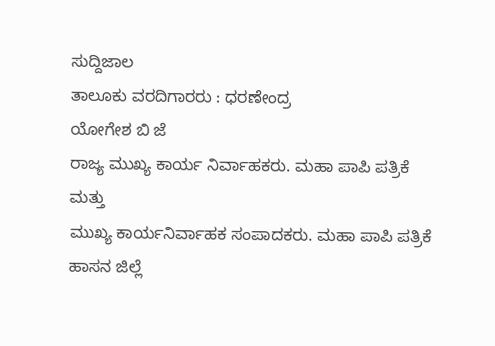ಸುದ್ದಿಜಾಲ
ತಾಲೂಕು ವರದಿಗಾರರು : ಧರಣೇಂದ್ರ
ಯೋಗೇಶ ಬಿ ಜೆ
ರಾಜ್ಯ ಮುಖ್ಯ ಕಾರ್ಯ ನಿರ್ವಾಹಕರು. ಮಹಾ ಪಾಪಿ ಪತ್ರಿಕೆ
ಮತ್ತು
ಮುಖ್ಯ ಕಾರ್ಯನಿರ್ವಾಹಕ ಸಂಪಾದಕರು. ಮಹಾ ಪಾಪಿ ಪತ್ರಿಕೆ
ಹಾಸನ ಜಿಲ್ಲೆ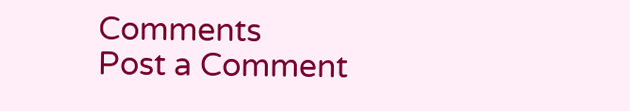Comments
Post a Comment